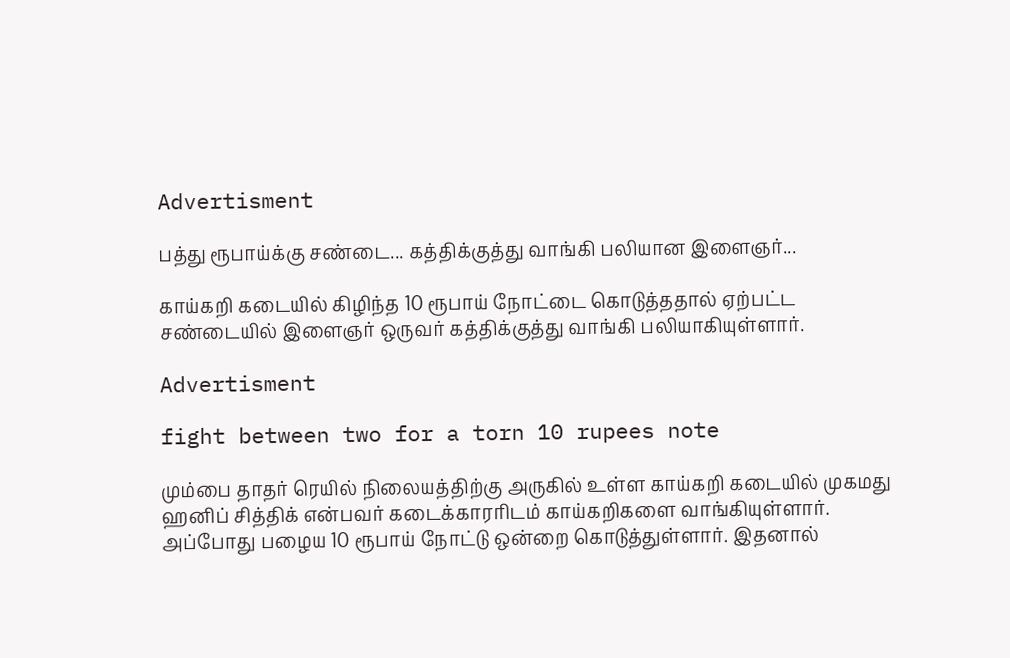Advertisment

பத்து ரூபாய்க்கு சண்டை... கத்திக்குத்து வாங்கி பலியான இளைஞர்...

காய்கறி கடையில் கிழிந்த 10 ரூபாய் நோட்டை கொடுத்ததால் ஏற்பட்ட சண்டையில் இளைஞர் ஒருவர் கத்திக்குத்து வாங்கி பலியாகியுள்ளார்.

Advertisment

fight between two for a torn 10 rupees note

மும்பை தாதர் ரெயில் நிலையத்திற்கு அருகில் உள்ள காய்கறி கடையில் முகமது ஹனிப் சித்திக் என்பவர் கடைக்காரரிடம் காய்கறிகளை வாங்கியுள்ளார். அப்போது பழைய 10 ரூபாய் நோட்டு ஒன்றை கொடுத்துள்ளார். இதனால்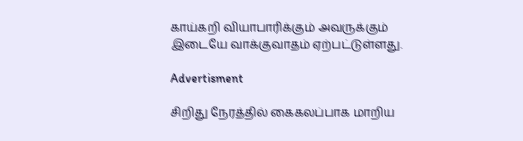காய்கறி வியாபாரிக்கும் அவருக்கும் இடையே வாக்குவாதம் ஏற்பட்டுள்ளது.

Advertisment

சிறிது நேரத்தில் கைகலப்பாக மாறிய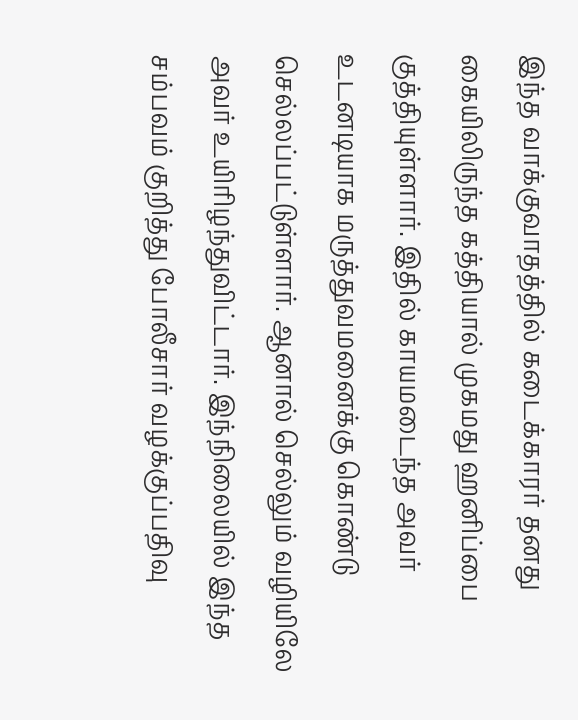இந்த வாக்குவாதத்தில் கடைக்காரர் தனது கையிலிருந்த கத்தியால் முகமது ஹனிப்பை குத்தியுள்ளார். இதில் காயமடைந்த அவர் உடனடியாக மருத்துவமனைக்கு கொண்டு செல்லப்பட்டுள்ளார். ஆனால் செல்லும் வழியிலே அவர் உயிரிழந்துவிட்டார். இந்நிலையில் இந்த சம்பவம் குறித்து போலீசார் வழக்குப்பதிவு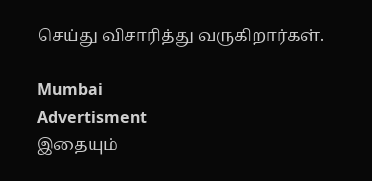செய்து விசாரித்து வருகிறார்கள்.

Mumbai
Advertisment
இதையும்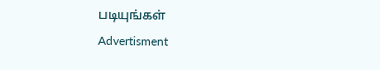படியுங்கள்
Advertisment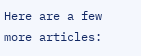Here are a few more articles: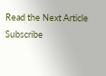Read the Next Article
Subscribe